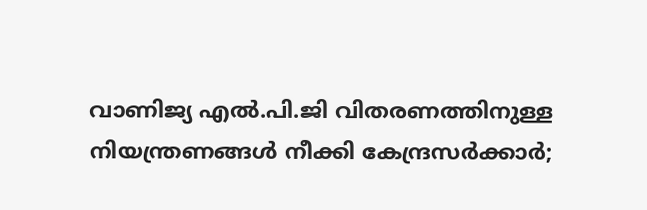വാണിജ്യ എൽ.പി.ജി വിതരണത്തിനുള്ള നിയന്ത്രണങ്ങൾ നീക്കി കേന്ദ്രസർക്കാർ;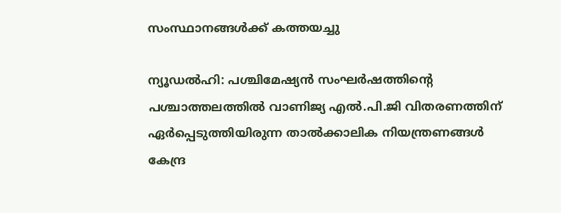സംസ്ഥാനങ്ങൾക്ക് കത്തയച്ചു

ന്യൂഡൽഹി: പശ്ചിമേഷ്യൻ സംഘർഷത്തിന്റെ പശ്ചാത്തലത്തിൽ വാണിജ്യ എൽ.പി.ജി വിതരണത്തിന് ഏർപ്പെടുത്തിയിരുന്ന താൽക്കാലിക നിയന്ത്രണങ്ങൾ കേന്ദ്ര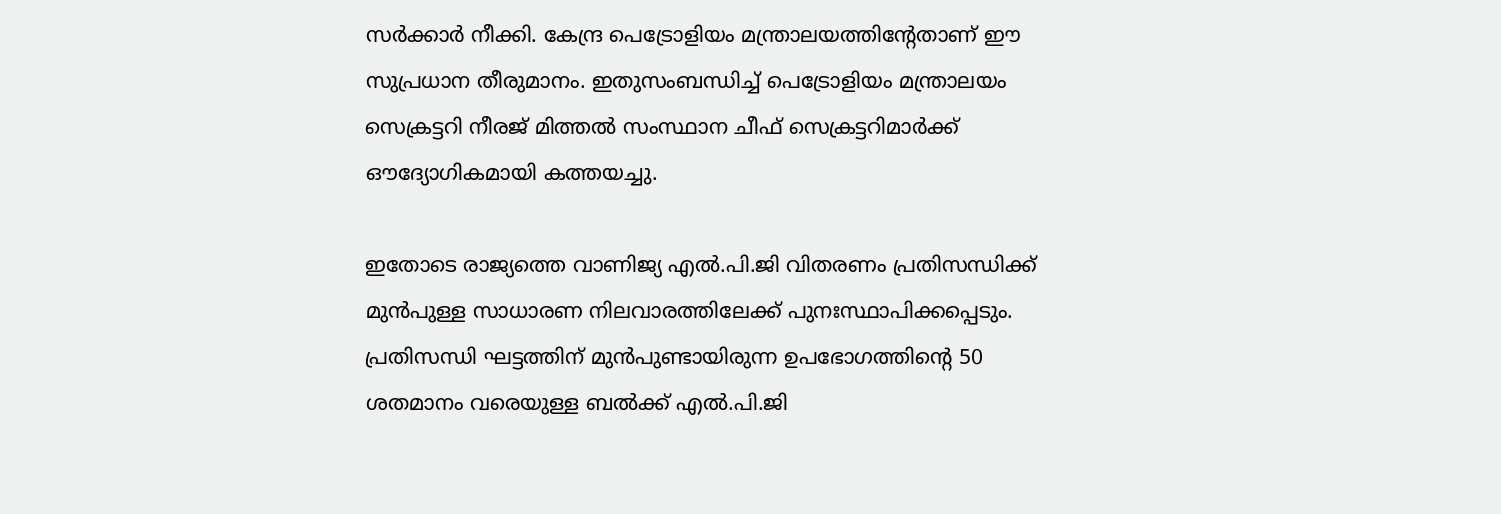സർക്കാർ നീക്കി. കേന്ദ്ര പെട്രോളിയം മന്ത്രാലയത്തിന്റേതാണ് ഈ സുപ്രധാന തീരുമാനം. ഇതുസംബന്ധിച്ച് പെട്രോളിയം മന്ത്രാലയം സെക്രട്ടറി നീരജ് മിത്തൽ സംസ്ഥാന ചീഫ് സെക്രട്ടറിമാർക്ക് ഔദ്യോഗികമായി കത്തയച്ചു.

ഇതോടെ രാജ്യത്തെ വാണിജ്യ എൽ.പി.ജി വിതരണം പ്രതിസന്ധിക്ക് മുൻപുള്ള സാധാരണ നിലവാരത്തിലേക്ക് പുനഃസ്ഥാപിക്കപ്പെടും. പ്രതിസന്ധി ഘട്ടത്തിന് മുൻപുണ്ടായിരുന്ന ഉപഭോഗത്തിന്റെ 50 ശതമാനം വരെയുള്ള ബൽക്ക് എൽ.പി.ജി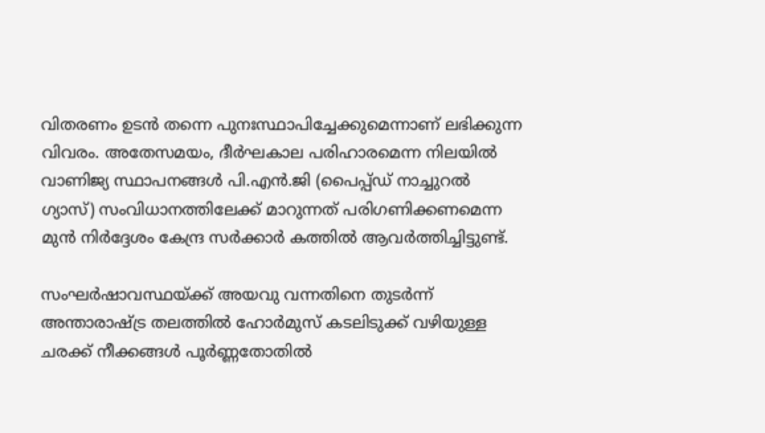വിതരണം ഉടൻ തന്നെ പുനഃസ്ഥാപിച്ചേക്കുമെന്നാണ് ലഭിക്കുന്ന വിവരം. അതേസമയം, ദീർഘകാല പരിഹാരമെന്ന നിലയിൽ വാണിജ്യ സ്ഥാപനങ്ങൾ പി.എൻ.ജി (പൈപ്പ്ഡ് നാച്ചുറൽ ഗ്യാസ്) സംവിധാനത്തിലേക്ക് മാറുന്നത് പരിഗണിക്കണമെന്ന മുൻ നിർദ്ദേശം കേന്ദ്ര സർക്കാർ കത്തിൽ ആവർത്തിച്ചിട്ടുണ്ട്.

സംഘർഷാവസ്ഥയ്ക്ക് അയവു വന്നതിനെ തുടർന്ന് അന്താരാഷ്ട്ര തലത്തിൽ ഹോർമുസ് കടലിടുക്ക് വഴിയുള്ള ചരക്ക് നീക്കങ്ങൾ പൂർണ്ണതോതിൽ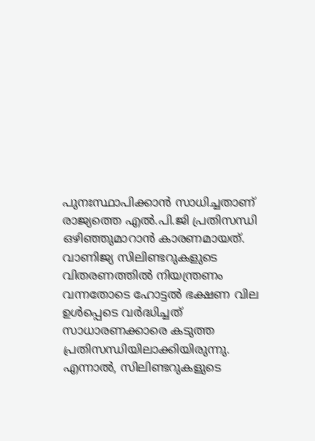പുനഃസ്ഥാപിക്കാൻ സാധിച്ചതാണ് രാജ്യത്തെ എൽ.പി.ജി പ്രതിസന്ധി ഒഴിഞ്ഞുമാറാൻ കാരണമായത്. വാണിജ്യ സിലിണ്ടറുകളുടെ വിതരണത്തിൽ നിയന്ത്രണം വന്നതോടെ ഹോട്ടൽ ഭക്ഷണ വില ഉൾപ്പെടെ വർദ്ധിച്ചത് സാധാരണക്കാരെ കടുത്ത പ്രതിസന്ധിയിലാക്കിയിരുന്നു. എന്നാൽ, സിലിണ്ടറുകളുടെ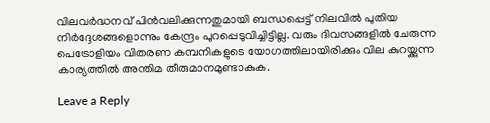വിലവർദ്ധനവ് പിൻവലിക്കുന്നതുമായി ബന്ധപ്പെട്ട് നിലവിൽ പുതിയ നിർദ്ദേശങ്ങളൊന്നും കേന്ദ്രം പുറപ്പെടുവിച്ചിട്ടില്ല. വരും ദിവസങ്ങളിൽ ചേരുന്ന പെട്രോളിയം വിതരണ കമ്പനികളുടെ യോഗത്തിലായിരിക്കും വില കുറയ്ക്കുന്ന കാര്യത്തിൽ അന്തിമ തീരുമാനമുണ്ടാകുക.

Leave a Reply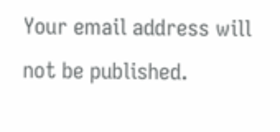Your email address will not be published.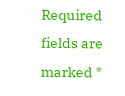Required fields are marked *